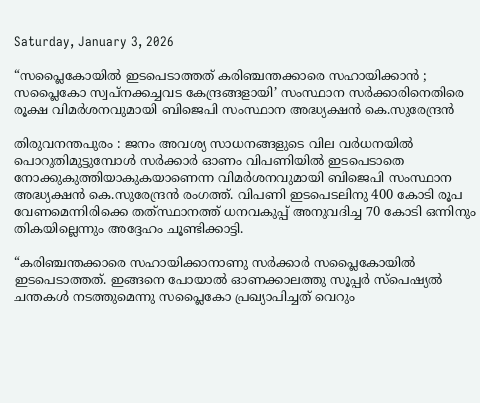Saturday, January 3, 2026

“സപ്ലൈകോയിൽ ഇടപെടാത്തത് കരിഞ്ചന്തക്കാരെ സഹായിക്കാൻ ; സപ്ലൈകോ സ്വപ്നക്കച്ചവട കേന്ദ്രങ്ങളായി’ സംസ്ഥാന സർക്കാരിനെതിരെ രൂക്ഷ വിമർശനവുമായി ബിജെപി സംസ്ഥാന അദ്ധ്യക്ഷൻ കെ.സുരേന്ദ്രൻ

തിരുവനന്തപുരം : ജനം അവശ്യ സാധനങ്ങളുടെ വില വർധനയിൽ പൊറുതിമുട്ടുമ്പോൾ സർക്കാർ ഓണം വിപണിയിൽ ഇടപെടാതെ നോക്കുകുത്തിയാകുകയാണെന്ന വിമർശനവുമായി ബിജെപി സംസ്ഥാന അദ്ധ്യക്ഷൻ കെ.സുരേന്ദ്രൻ രംഗത്ത്. വിപണി ഇടപെടലിനു 400 കോടി രൂപ വേണമെന്നിരിക്കെ തത്‌സ്ഥാനത്ത് ധനവകുപ്പ് അനുവദിച്ച 70 കോടി ഒന്നിനും തികയില്ലെന്നും അദ്ദേഹം ചൂണ്ടിക്കാട്ടി.

“കരിഞ്ചന്തക്കാരെ സഹായിക്കാനാണു സർക്കാർ സപ്ലൈകോയിൽ ഇടപെടാത്തത്. ഇങ്ങനെ പോയാൽ ഓണക്കാലത്തു സൂപ്പർ സ്പെഷ്യൽ ചന്തകൾ നടത്തുമെന്നു സപ്ലൈകോ പ്രഖ്യാപിച്ചത് വെറും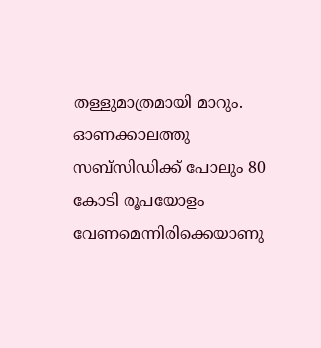തള്ളുമാത്രമായി മാറും. ഓണക്കാലത്തു സബ്സിഡിക്ക് പോലും 80 കോടി രൂപയോളം വേണമെന്നിരിക്കെയാണു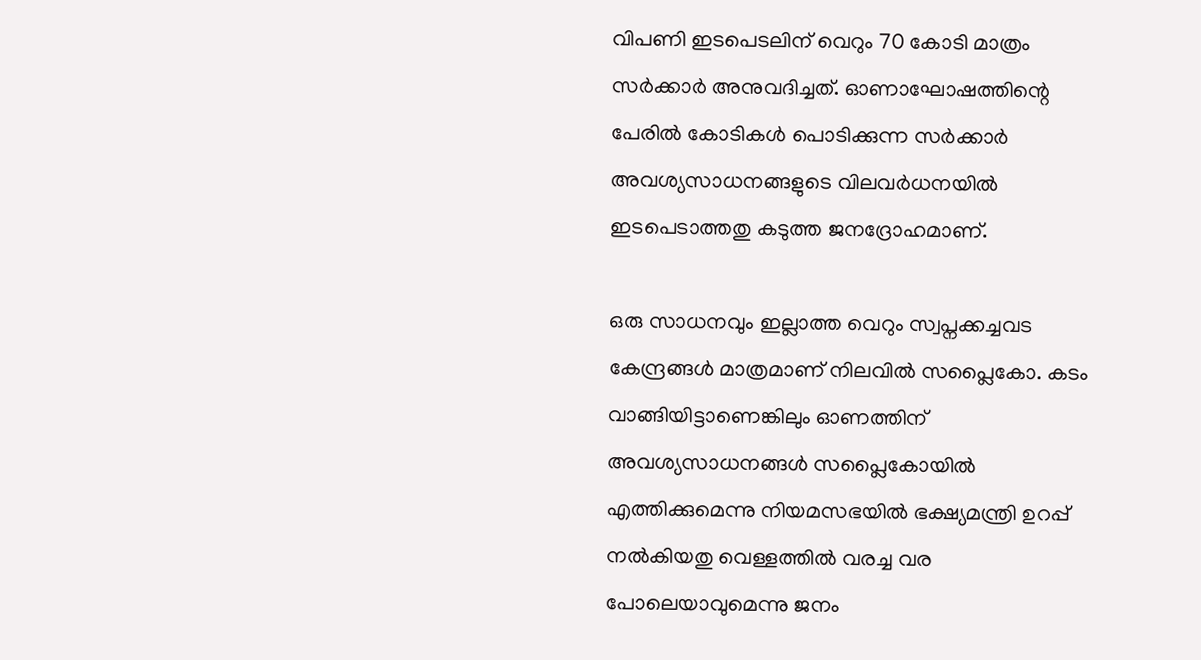വിപണി ഇടപെടലിന് വെറും 70 കോടി മാത്രം സർക്കാർ അനുവദിച്ചത്. ഓണാഘോഷത്തിന്റെ പേരിൽ കോടികൾ പൊടിക്കുന്ന സർക്കാർ അവശ്യസാധനങ്ങളുടെ വിലവർധനയിൽ ഇടപെടാത്തതു കടുത്ത ജനദ്രോഹമാണ്.

ഒരു സാധനവും ഇല്ലാത്ത വെറും സ്വപ്നക്കച്ചവട കേന്ദ്രങ്ങൾ മാത്രമാണ് നിലവിൽ സപ്ലൈകോ. കടം വാങ്ങിയിട്ടാണെങ്കിലും ഓണത്തിന് അവശ്യസാധനങ്ങൾ സപ്ലൈകോയിൽ എത്തിക്കുമെന്നു നിയമസഭയിൽ ഭക്ഷ്യമന്ത്രി ഉറപ്പ് നൽകിയതു വെള്ളത്തിൽ വരച്ച വര പോലെയാവുമെന്നു ജനം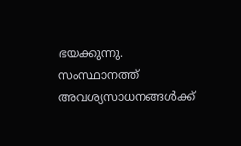ഭയക്കുന്നു. സംസ്ഥാനത്ത് അവശ്യസാധനങ്ങൾക്ക്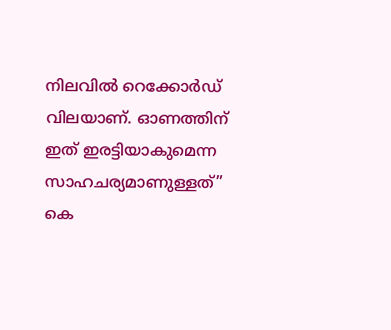നിലവിൽ റെക്കോർഡ് വിലയാണ്. ഓണത്തിന് ഇത് ഇരട്ടിയാകുമെന്ന സാഹചര്യമാണുള്ളത്” കെ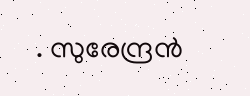. സുരേന്ദ്രൻ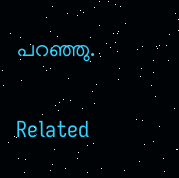പറഞ്ഞു.

Related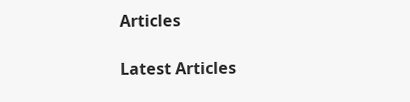Articles

Latest Articles